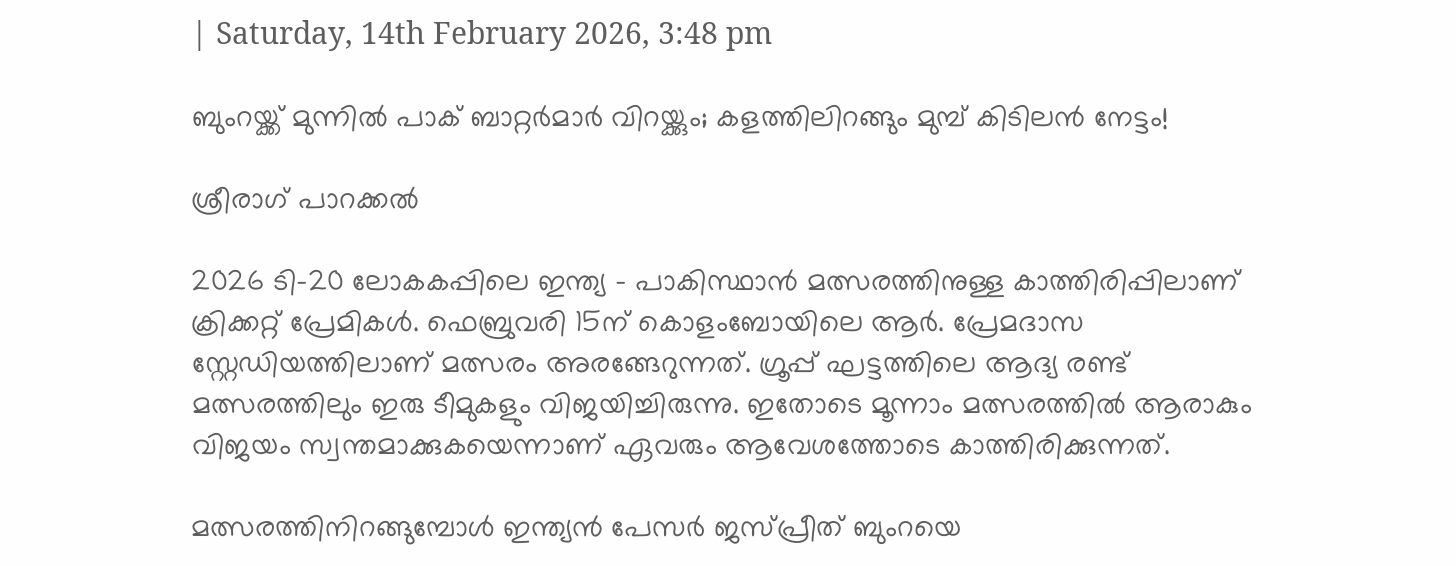| Saturday, 14th February 2026, 3:48 pm

ബുംറയ്ക്ക് മുന്നില്‍ പാക് ബാറ്റര്‍മാര്‍ വിറയ്ക്കും; കളത്തിലിറങ്ങും മുമ്പ് കിടിലന്‍ നേട്ടം!

ശ്രീരാഗ് പാറക്കല്‍

2026 ടി-20 ലോകകപ്പിലെ ഇന്ത്യ – പാകിസ്ഥാന്‍ മത്സരത്തിനുള്ള കാത്തിരിപ്പിലാണ് ക്രിക്കറ്റ് പ്രേമികള്‍. ഫെബ്രുവരി 15ന് കൊളംബോയിലെ ആര്‍. പ്രേമദാസ സ്റ്റേഡിയത്തിലാണ് മത്സരം അരങ്ങേറുന്നത്. ഗ്രൂപ്പ് ഘട്ടത്തിലെ ആദ്യ രണ്ട് മത്സരത്തിലും ഇരു ടീമുകളും വിജയിച്ചിരുന്നു. ഇതോടെ മൂന്നാം മത്സരത്തില്‍ ആരാകും വിജയം സ്വന്തമാക്കുകയെന്നാണ് ഏവരും ആവേശത്തോടെ കാത്തിരിക്കുന്നത്.

മത്സരത്തിനിറങ്ങുമ്പോള്‍ ഇന്ത്യന്‍ പേസര്‍ ജസ്പ്രീത് ബുംറയെ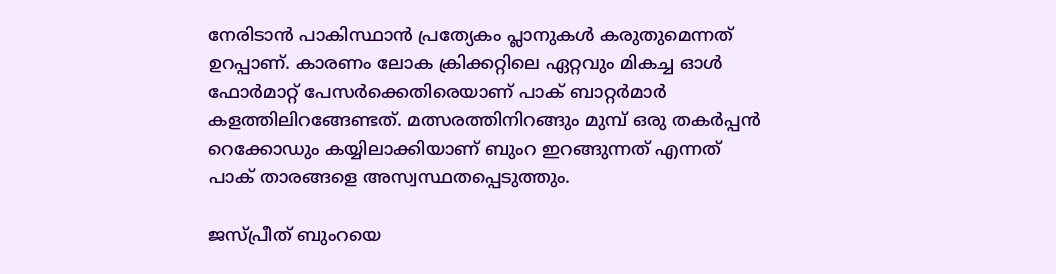നേരിടാന്‍ പാകിസ്ഥാന്‍ പ്രത്യേകം പ്ലാനുകള്‍ കരുതുമെന്നത് ഉറപ്പാണ്. കാരണം ലോക ക്രിക്കറ്റിലെ ഏറ്റവും മികച്ച ഓള്‍ ഫോര്‍മാറ്റ് പേസര്‍ക്കെതിരെയാണ് പാക് ബാറ്റര്‍മാര്‍ കളത്തിലിറങ്ങേണ്ടത്. മത്സരത്തിനിറങ്ങും മുമ്പ് ഒരു തകര്‍പ്പന്‍ റെക്കോഡും കയ്യിലാക്കിയാണ് ബുംറ ഇറങ്ങുന്നത് എന്നത് പാക് താരങ്ങളെ അസ്വസ്ഥതപ്പെടുത്തും.

ജസ്പ്രീത് ബുംറയെ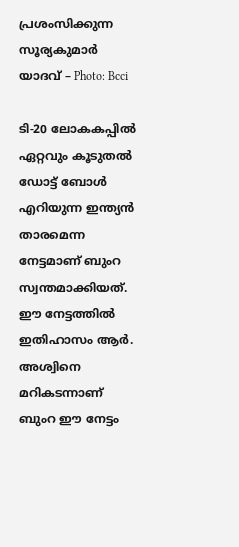പ്രശംസിക്കുന്ന സൂര്യകുമാര്‍ യാദവ് – Photo: Bcci

ടി-20 ലോകകപ്പില്‍ ഏറ്റവും കൂടുതല്‍ ഡോട്ട് ബോള്‍ എറിയുന്ന ഇന്ത്യന്‍ താരമെന്ന നേട്ടമാണ് ബുംറ സ്വന്തമാക്കിയത്. ഈ നേട്ടത്തില്‍ ഇതിഹാസം ആര്‍. അശ്വിനെ മറികടന്നാണ് ബുംറ ഈ നേട്ടം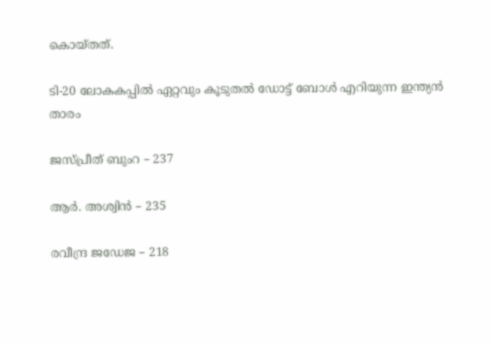കൊയ്തത്.

ടി-20 ലോകകപ്പില്‍ ഏറ്റവും കൂടുതല്‍ ഡോട്ട് ബോള്‍ എറിയുന്ന ഇന്ത്യന്‍ താരം

ജസ്പ്രീത് ബുംറ – 237

ആര്‍. അശ്വിന്‍ – 235

രവീന്ദ്ര ജഡേജ – 218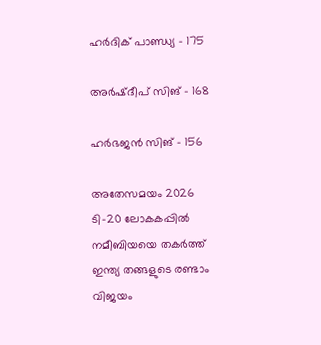ഹര്‍ദിക് പാണ്ഡ്യ – 175

അര്‍ഷ്ദീപ് സിങ് – 168

ഹര്‍ഭജന്‍ സിങ് – 156

അതേസമയം 2026 ടി-20 ലോകകപ്പില്‍ നമീബിയയെ തകര്‍ത്ത് ഇന്ത്യ തങ്ങളുടെ രണ്ടാം വിജയം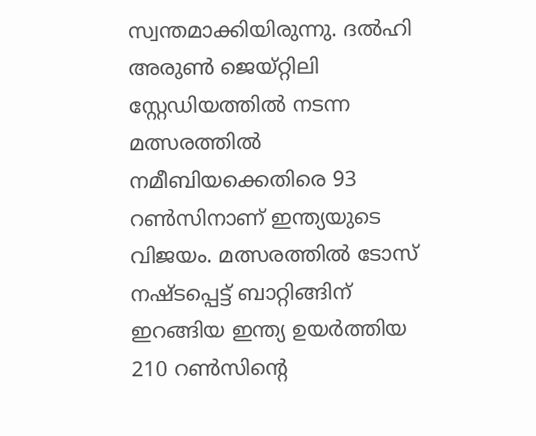സ്വന്തമാക്കിയിരുന്നു. ദല്‍ഹി അരുണ്‍ ജെയ്റ്റിലി സ്റ്റേഡിയത്തില്‍ നടന്ന മത്സരത്തില്‍ നമീബിയക്കെതിരെ 93 റണ്‍സിനാണ് ഇന്ത്യയുടെ വിജയം. മത്സരത്തില്‍ ടോസ് നഷ്ടപ്പെട്ട് ബാറ്റിങ്ങിന് ഇറങ്ങിയ ഇന്ത്യ ഉയര്‍ത്തിയ 210 റണ്‍സിന്റെ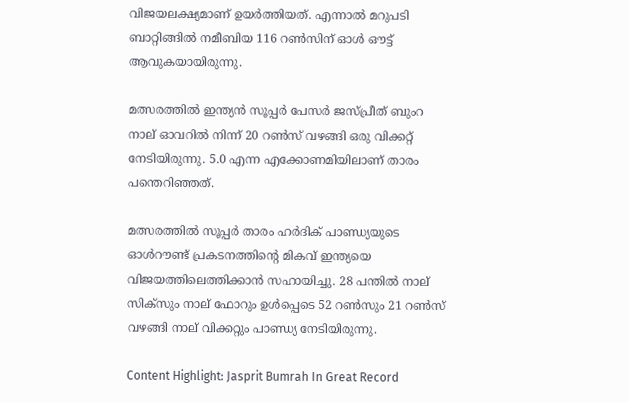വിജയലക്ഷ്യമാണ് ഉയര്‍ത്തിയത്. എന്നാല്‍ മറുപടി ബാറ്റിങ്ങില്‍ നമീബിയ 116 റണ്‍സിന് ഓള്‍ ഔട്ട് ആവുകയായിരുന്നു.

മത്സരത്തില്‍ ഇന്ത്യന്‍ സൂപ്പര്‍ പേസര്‍ ജസ്പ്രീത് ബുംറ നാല് ഓവറില്‍ നിന്ന് 20 റണ്‍സ് വഴങ്ങി ഒരു വിക്കറ്റ് നേടിയിരുന്നു. 5.0 എന്ന എക്കോണമിയിലാണ് താരം പന്തെറിഞ്ഞത്.

മത്സരത്തില്‍ സൂപ്പര്‍ താരം ഹര്‍ദിക് പാണ്ഡ്യയുടെ ഓള്‍റൗണ്ട് പ്രകടനത്തിന്റെ മികവ് ഇന്ത്യയെ വിജയത്തിലെത്തിക്കാന്‍ സഹായിച്ചു. 28 പന്തില്‍ നാല് സിക്സും നാല് ഫോറും ഉള്‍പ്പെടെ 52 റണ്‍സും 21 റണ്‍സ് വഴങ്ങി നാല് വിക്കറ്റും പാണ്ഡ്യ നേടിയിരുന്നു.

Content Highlight: Jasprit Bumrah In Great Record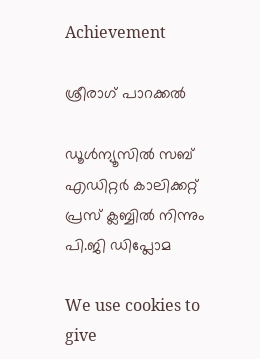Achievement

ശ്രീരാഗ് പാറക്കല്‍

ഡൂള്‍ന്യൂസില്‍ സബ് എഡിറ്റര്‍ കാലിക്കറ്റ് പ്രസ് ക്ലബ്ബില്‍ നിന്നും പി.ജി ഡിപ്ലോമ

We use cookies to give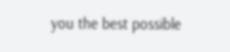you the best possible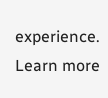experience. Learn more